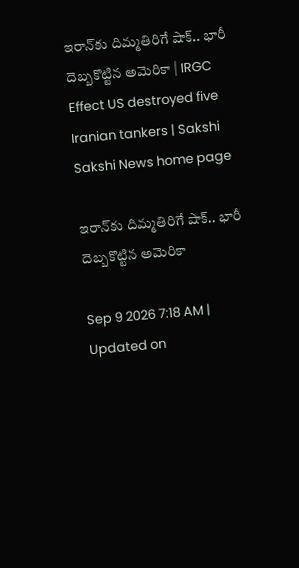ఇరాన్‌కు దిమ్మతిరిగే షాక్‌.. భారీ దెబ్బకొట్టిన అమెరికా | IRGC Effect US destroyed five Iranian tankers | Sakshi
Sakshi News home page

ఇరాన్‌కు దిమ్మతిరిగే షాక్‌.. భారీ దెబ్బకొట్టిన అమెరికా

Sep 9 2026 7:18 AM | Updated on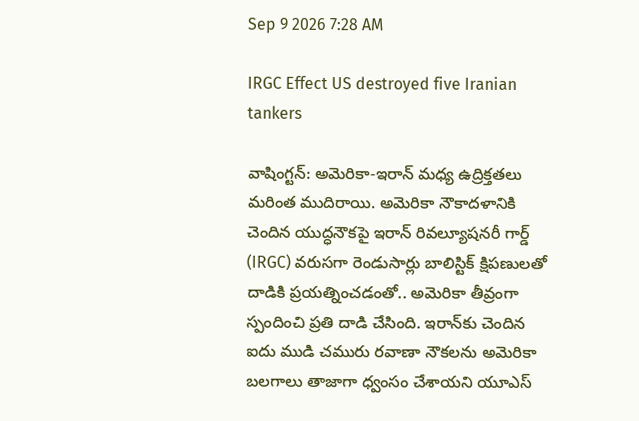Sep 9 2026 7:28 AM

IRGC Effect US destroyed five Iranian tankers

వాషింగ్టన్: అమెరికా-ఇరాన్‌ మధ్య ఉద్రిక్తతలు మరింత ముదిరాయి. అమెరికా నౌకాదళానికి చెందిన యుద్ధనౌకపై ఇరాన్‌ రివల్యూషనరీ గార్డ్‌ (IRGC) వరుసగా రెండుసార్లు బాలిస్టిక్‌ క్షిపణులతో దాడికి ప్రయత్నించడంతో.. అమెరికా తీవ్రంగా స్పందించి ప్రతి దాడి చేసింది. ఇరాన్‌కు చెందిన ఐదు ముడి చమురు రవాణా నౌకలను అమెరికా బలగాలు తాజాగా ధ్వంసం చేశాయని యూఎస్‌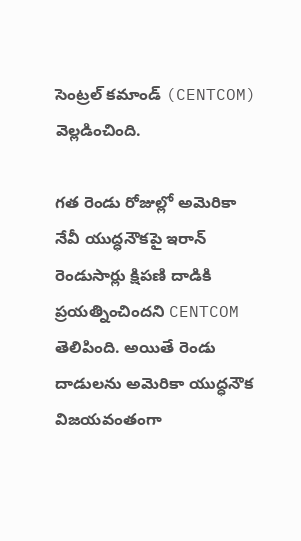సెంట్రల్‌ కమాండ్‌ (CENTCOM) వెల్లడించింది.

గత రెండు రోజుల్లో అమెరికా నేవీ యుద్ధనౌకపై ఇరాన్‌ రెండుసార్లు క్షిపణి దాడికి ప్రయత్నించిందని CENTCOM తెలిపింది. అయితే రెండు దాడులను అమెరికా యుద్ధనౌక విజయవంతంగా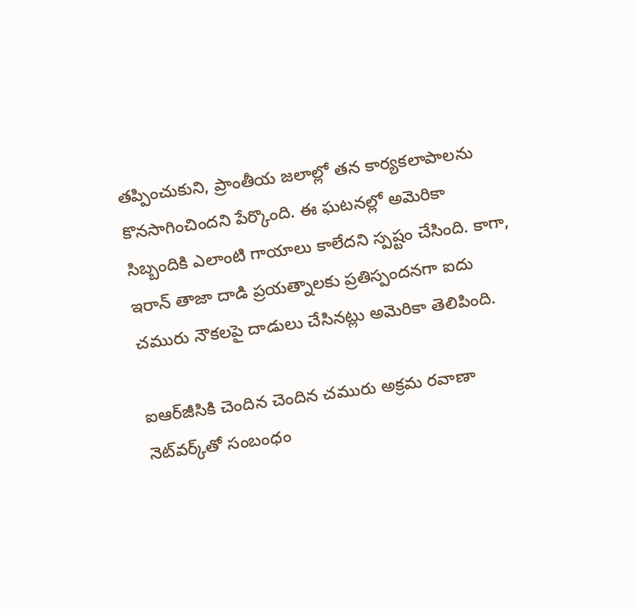తప్పించుకుని, ప్రాంతీయ జలాల్లో తన కార్యకలాపాలను కొనసాగించిందని పేర్కొంది. ఈ ఘటనల్లో అమెరికా సిబ్బందికి ఎలాంటి గాయాలు కాలేదని స్పష్టం చేసింది. కాగా, ఇరాన్‌ తాజా దాడి ప్రయత్నాలకు ప్రతిస్పందనగా ఐదు చమురు నౌకలపై దాడులు చేసినట్లు అమెరికా తెలిపింది.

ఐఆర్‌జీసికి చెందిన చెందిన చమురు అక్రమ రవాణా నెట్‌వర్క్‌తో సంబంధం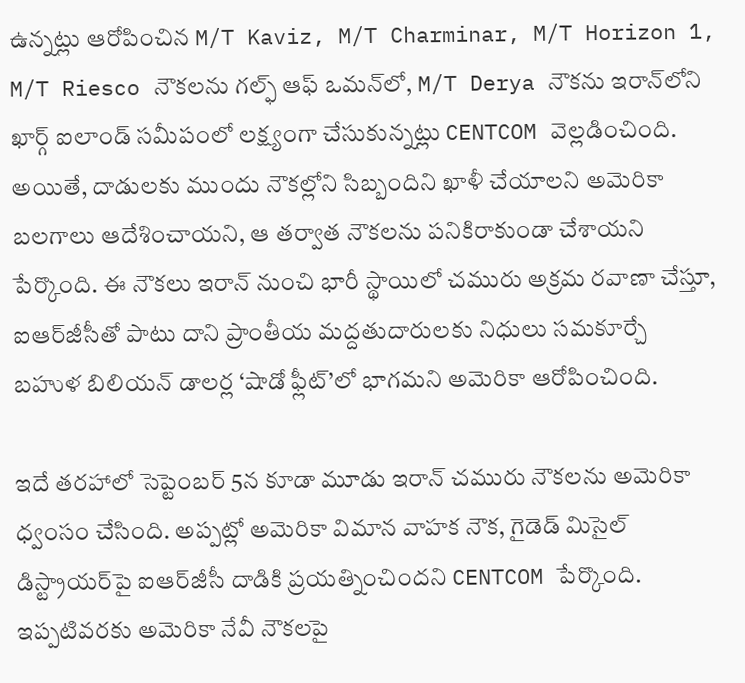ఉన్నట్లు ఆరోపించిన M/T Kaviz, M/T Charminar, M/T Horizon 1, M/T Riesco నౌకలను గల్ఫ్‌ ఆఫ్‌ ఒమన్‌లో, M/T Derya నౌకను ఇరాన్‌లోని ఖార్గ్‌ ఐలాండ్‌ సమీపంలో లక్ష్యంగా చేసుకున్నట్లు CENTCOM వెల్లడించింది. అయితే, దాడులకు ముందు నౌకల్లోని సిబ్బందిని ఖాళీ చేయాలని అమెరికా బలగాలు ఆదేశించాయని, ఆ తర్వాత నౌకలను పనికిరాకుండా చేశాయని పేర్కొంది. ఈ నౌకలు ఇరాన్‌ నుంచి భారీ స్థాయిలో చమురు అక్రమ రవాణా చేస్తూ, ఐఆర్‌జీసీతో పాటు దాని ప్రాంతీయ మద్దతుదారులకు నిధులు సమకూర్చే బహుళ బిలియన్‌ డాలర్ల ‘షాడో ఫ్లీట్‌’లో భాగమని అమెరికా ఆరోపించింది.

ఇదే తరహాలో సెప్టెంబర్‌ 5న కూడా మూడు ఇరాన్‌ చమురు నౌకలను అమెరికా ధ్వంసం చేసింది. అప్పట్లో అమెరికా విమాన వాహక నౌక, గైడెడ్‌ మిసైల్‌ డిస్ట్రాయర్‌పై ఐఆర్‌జీసీ దాడికి ప్రయత్నించిందని CENTCOM పేర్కొంది. ఇప్పటివరకు అమెరికా నేవీ నౌకలపై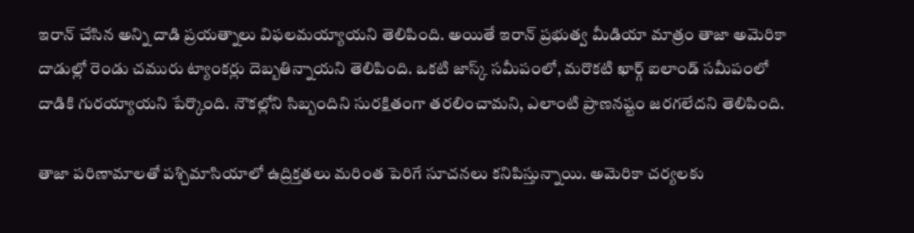ఇరాన్‌ చేసిన అన్ని దాడి ప్రయత్నాలు విఫలమయ్యాయని తెలిపింది. అయితే ఇరాన్‌ ప్రభుత్వ మీడియా మాత్రం తాజా అమెరికా దాడుల్లో రెండు చమురు ట్యాంకర్లు దెబ్బతిన్నాయని తెలిపింది. ఒకటి జాస్క్‌ సమీపంలో, మరొకటి ఖార్గ్‌ ఐలాండ్‌ సమీపంలో దాడికి గురయ్యాయని పేర్కొంది. నౌకల్లోని సిబ్బందిని సురక్షితంగా తరలించామని, ఎలాంటి ప్రాణనష్టం జరగలేదని తెలిపింది.

తాజా పరిణామాలతో పశ్చిమాసియాలో ఉద్రిక్తతలు మరింత పెరిగే సూచనలు కనిపిస్తున్నాయి. అమెరికా చర్యలకు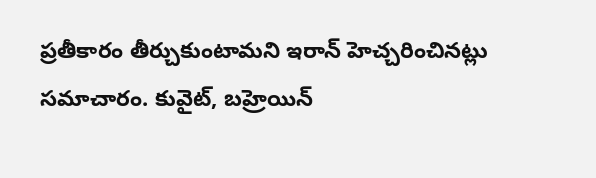ప్రతీకారం తీర్చుకుంటామని ఇరాన్‌ హెచ్చరించినట్లు సమాచారం. కువైట్‌, బహ్రెయిన్‌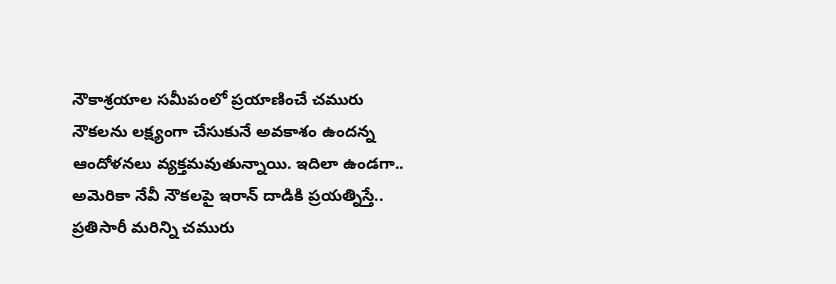నౌకాశ్రయాల సమీపంలో ప్రయాణించే చమురు నౌకలను లక్ష్యంగా చేసుకునే అవకాశం ఉందన్న ఆందోళనలు వ్యక్తమవుతున్నాయి. ఇదిలా ఉండగా.. అమెరికా నేవీ నౌకలపై ఇరాన్‌ దాడికి ప్రయత్నిస్తే.. ప్రతిసారీ మరిన్ని చమురు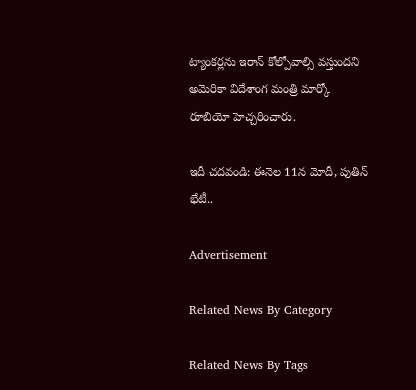ట్యాంకర్లను ఇరాన్‌ కోల్పోవాల్సి వస్తుందని అమెరికా విదేశాంగ మంత్రి మార్కో రూబియో హెచ్చరించారు.

ఇదీ చదవండి: ఈనెల 11న మోదీ, పుతిన్‌ భేటీ..

Advertisement

Related News By Category

Related News By Tags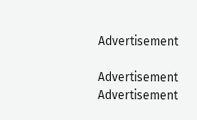Advertisement

Advertisement
Advertisement